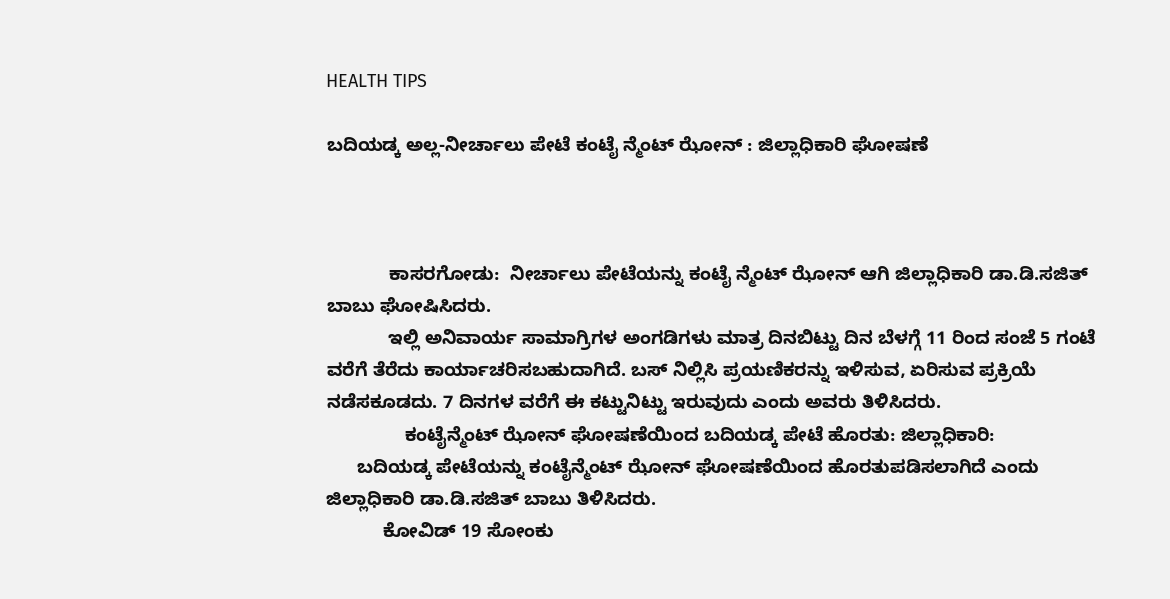HEALTH TIPS

ಬದಿಯಡ್ಕ ಅಲ್ಲ-ನೀರ್ಚಾಲು ಪೇಟೆ ಕಂಟೈ ನ್ಮೆಂಟ್ ಝೋನ್ : ಜಿಲ್ಲಾಧಿಕಾರಿ ಘೋಷಣೆ



            ಕಾಸರಗೋಡು:  ನೀರ್ಚಾಲು ಪೇಟೆಯನ್ನು ಕಂಟೈ ನ್ಮೆಂಟ್ ಝೋನ್ ಆಗಿ ಜಿಲ್ಲಾಧಿಕಾರಿ ಡಾ.ಡಿ.ಸಜಿತ್ ಬಾಬು ಘೋಷಿಸಿದರು.
            ಇಲ್ಲಿ ಅನಿವಾರ್ಯ ಸಾಮಾಗ್ರಿಗಳ ಅಂಗಡಿಗಳು ಮಾತ್ರ ದಿನಬಿಟ್ಟು ದಿನ ಬೆಳಗ್ಗೆ 11 ರಿಂದ ಸಂಜೆ 5 ಗಂಟೆ ವರೆಗೆ ತೆರೆದು ಕಾರ್ಯಾಚರಿಸಬಹುದಾಗಿದೆ. ಬಸ್ ನಿಲ್ಲಿಸಿ ಪ್ರಯಣಿಕರನ್ನು ಇಳಿಸುವ, ಏರಿಸುವ ಪ್ರಕ್ರಿಯೆ ನಡೆಸಕೂಡದು. 7 ದಿನಗಳ ವರೆಗೆ ಈ ಕಟ್ಟುನಿಟ್ಟು ಇರುವುದು ಎಂದು ಅವರು ತಿಳಿಸಿದರು.
               ಕಂಟೈನ್ಮೆಂಟ್ ಝೋನ್ ಘೋಷಣೆಯಿಂದ ಬದಿಯಡ್ಕ ಪೇಟೆ ಹೊರತು: ಜಿಲ್ಲಾಧಿಕಾರಿ:
      ಬದಿಯಡ್ಕ ಪೇಟೆಯನ್ನು ಕಂಟೈನ್ಮೆಂಟ್ ಝೋನ್ ಘೋಷಣೆಯಿಂದ ಹೊರತುಪಡಿಸಲಾಗಿದೆ ಎಂದು ಜಿಲ್ಲಾಧಿಕಾರಿ ಡಾ.ಡಿ.ಸಜಿತ್ ಬಾಬು ತಿಳಿಸಿದರು.
           ಕೋವಿಡ್ 19 ಸೋಂಕು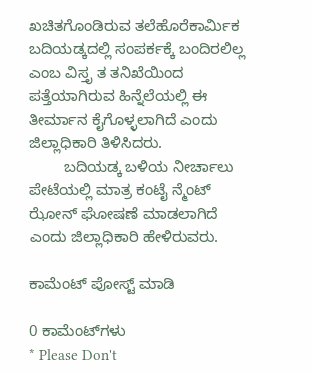ಖಚಿತಗೊಂಡಿರುವ ತಲೆಹೊರೆಕಾರ್ಮಿಕ ಬದಿಯಡ್ಕದಲ್ಲಿ ಸಂಪರ್ಕಕ್ಕೆ ಬಂದಿರಲಿಲ್ಲ ಎಂಬ ವಿಸ್ತೃ ತ ತನಿಖೆಯಿಂದ ಪತ್ತೆಯಾಗಿರುವ ಹಿನ್ನೆಲೆಯಲ್ಲಿ ಈ ತೀರ್ಮಾನ ಕೈಗೊಳ್ಳಲಾಗಿದೆ ಎಂದು ಜಿಲ್ಲಾಧಿಕಾರಿ ತಿಳಿಸಿದರು.
        ಬದಿಯಡ್ಕ ಬಳಿಯ ನೀರ್ಚಾಲು ಪೇಟೆಯಲ್ಲಿ ಮಾತ್ರ ಕಂಟೈ ನ್ಮೆಂಟ್ ಝೋನ್ ಘೋಷಣೆ ಮಾಡಲಾಗಿದೆ ಎಂದು ಜಿಲ್ಲಾಧಿಕಾರಿ ಹೇಳಿರುವರು.

ಕಾಮೆಂಟ್‌‌ ಪೋಸ್ಟ್‌ ಮಾಡಿ

0 ಕಾಮೆಂಟ್‌ಗಳು
* Please Don't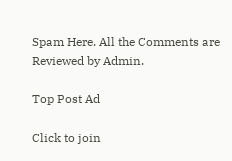Spam Here. All the Comments are Reviewed by Admin.

Top Post Ad

Click to join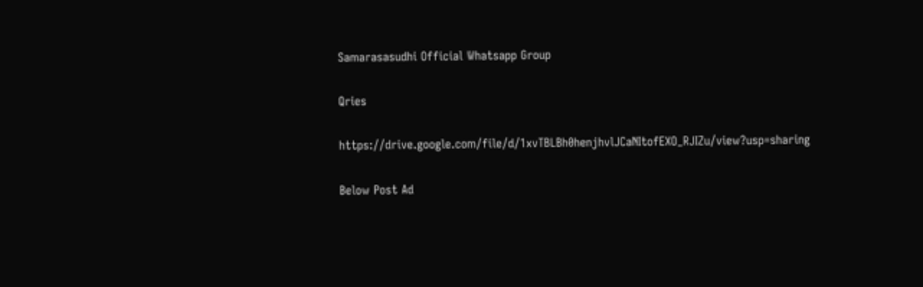Samarasasudhi Official Whatsapp Group

Qries

https://drive.google.com/file/d/1xvTBLBh0henjhvlJCaNItofEXO_RJIZu/view?usp=sharing

Below Post Ad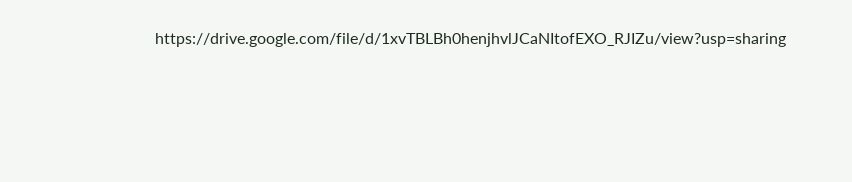https://drive.google.com/file/d/1xvTBLBh0henjhvlJCaNItofEXO_RJIZu/view?usp=sharing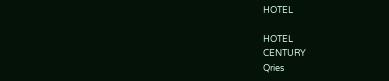HOTEL

HOTEL
CENTURY
Qries